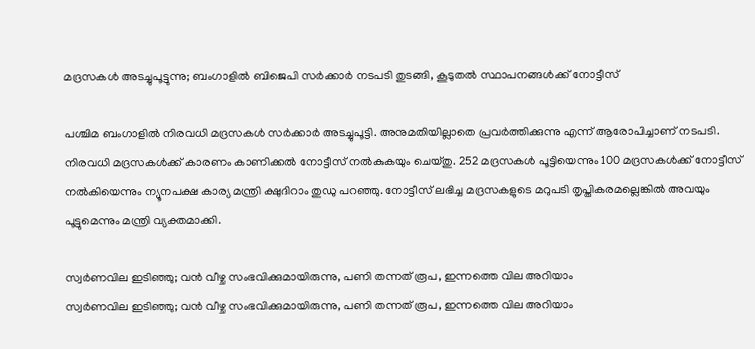മദ്രസകള്‍ അടച്ചുപൂട്ടുന്നു; ബംഗാളില്‍ ബിജെപി സര്‍ക്കാര്‍ നടപടി തുടങ്ങി, കൂടുതല്‍ സ്ഥാപനങ്ങള്‍ക്ക് നോട്ടീസ്

പശ്ചിമ ബംഗാളില്‍ നിരവധി മദ്രസകള്‍ സര്‍ക്കാര്‍ അടച്ചുപൂട്ടി. അനുമതിയില്ലാതെ പ്രവര്‍ത്തിക്കുന്നു എന്ന് ആരോപിച്ചാണ് നടപടി. നിരവധി മദ്രസകള്‍ക്ക് കാരണം കാണിക്കല്‍ നോട്ടീസ് നല്‍കുകയും ചെയ്തു. 252 മദ്രസകള്‍ പൂട്ടിയെന്നും 100 മദ്രസകള്‍ക്ക് നോട്ടീസ് നല്‍കിയെന്നും ന്യൂനപക്ഷ കാര്യ മന്ത്രി ക്ഷുദിറാം തുഡു പറഞ്ഞു. നോട്ടീസ് ലഭിച്ച മദ്രസകളുടെ മറുപടി തൃപ്തികരമല്ലെങ്കില്‍ അവയും പൂട്ടുമെന്നും മന്ത്രി വ്യക്തമാക്കി.

സ്വര്‍ണവില ഇടിഞ്ഞു; വന്‍ വീഴ്ച സംഭവിക്കുമായിരുന്നു, പണി തന്നത് രൂപ, ഇന്നത്തെ വില അറിയാം
സ്വര്‍ണവില ഇടിഞ്ഞു; വന്‍ വീഴ്ച സംഭവിക്കുമായിരുന്നു, പണി തന്നത് രൂപ, ഇന്നത്തെ വില അറിയാം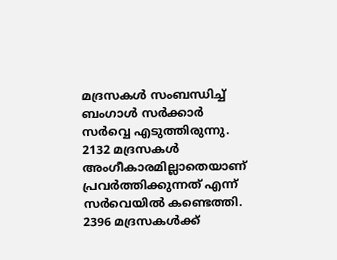മദ്രസകള്‍ സംബന്ധിച്ച് ബംഗാള്‍ സര്‍ക്കാര്‍ സര്‍വ്വെ എടുത്തിരുന്നു. 2132 മദ്രസകള്‍ അംഗീകാരമില്ലാതെയാണ് പ്രവര്‍ത്തിക്കുന്നത് എന്ന് സര്‍വെയില്‍ കണ്ടെത്തി. 2396 മദ്രസകള്‍ക്ക്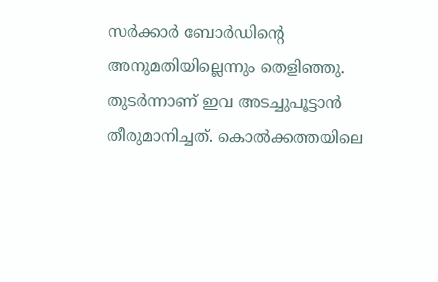സര്‍ക്കാര്‍ ബോര്‍ഡിന്റെ അനുമതിയില്ലെന്നും തെളിഞ്ഞു. തുടര്‍ന്നാണ് ഇവ അടച്ചുപൂട്ടാന്‍ തീരുമാനിച്ചത്. കൊല്‍ക്കത്തയിലെ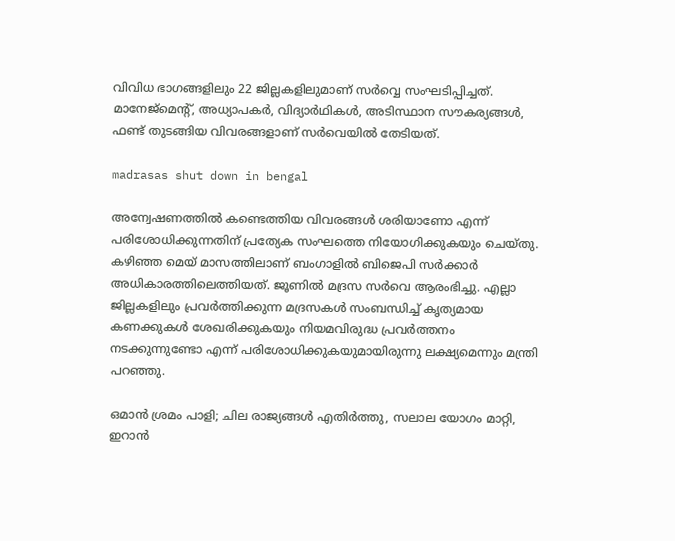വിവിധ ഭാഗങ്ങളിലും 22 ജില്ലകളിലുമാണ് സര്‍വ്വെ സംഘടിപ്പിച്ചത്. മാനേജ്‌മെന്റ്, അധ്യാപകര്‍, വിദ്യാര്‍ഥികള്‍, അടിസ്ഥാന സൗകര്യങ്ങള്‍, ഫണ്ട് തുടങ്ങിയ വിവരങ്ങളാണ് സര്‍വെയില്‍ തേടിയത്.

madrasas shut down in bengal

അന്വേഷണത്തില്‍ കണ്ടെത്തിയ വിവരങ്ങള്‍ ശരിയാണോ എന്ന് പരിശോധിക്കുന്നതിന് പ്രത്യേക സംഘത്തെ നിയോഗിക്കുകയും ചെയ്തു. കഴിഞ്ഞ മെയ് മാസത്തിലാണ് ബംഗാളില്‍ ബിജെപി സര്‍ക്കാര്‍ അധികാരത്തിലെത്തിയത്. ജൂണില്‍ മദ്രസ സര്‍വെ ആരംഭിച്ചു. എല്ലാ ജില്ലകളിലും പ്രവര്‍ത്തിക്കുന്ന മദ്രസകള്‍ സംബന്ധിച്ച് കൃത്യമായ കണക്കുകള്‍ ശേഖരിക്കുകയും നിയമവിരുദ്ധ പ്രവര്‍ത്തനം നടക്കുന്നുണ്ടോ എന്ന് പരിശോധിക്കുകയുമായിരുന്നു ലക്ഷ്യമെന്നും മന്ത്രി പറഞ്ഞു.

ഒമാന്‍ ശ്രമം പാളി; ചില രാജ്യങ്ങള്‍ എതിര്‍ത്തു, സലാല യോഗം മാറ്റി, ഇറാന്‍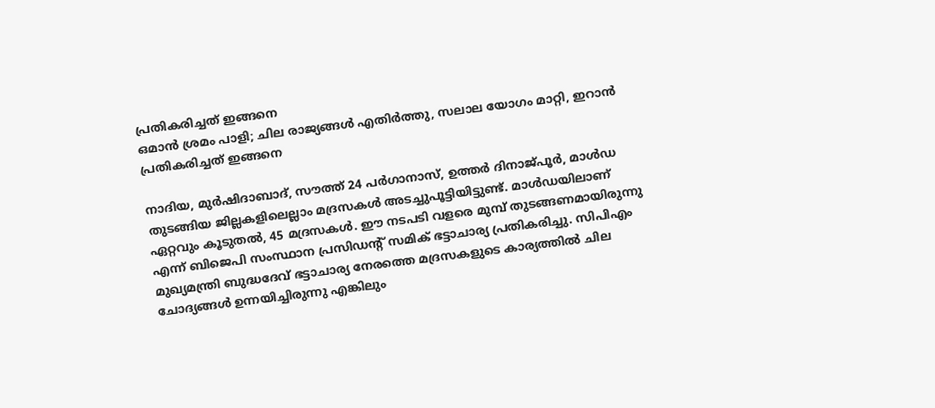പ്രതികരിച്ചത് ഇങ്ങനെ
ഒമാന്‍ ശ്രമം പാളി; ചില രാജ്യങ്ങള്‍ എതിര്‍ത്തു, സലാല യോഗം മാറ്റി, ഇറാന്‍ പ്രതികരിച്ചത് ഇങ്ങനെ

നാദിയ, മുര്‍ഷിദാബാദ്, സൗത്ത് 24 പര്‍ഗാനാസ്, ഉത്തര്‍ ദിനാജ്പൂര്‍, മാള്‍ഡ തുടങ്ങിയ ജില്ലകളിലെല്ലാം മദ്രസകള്‍ അടച്ചുപൂട്ടിയിട്ടുണ്ട്. മാള്‍ഡയിലാണ് ഏറ്റവും കൂടുതല്‍, 45 മദ്രസകള്‍. ഈ നടപടി വളരെ മുമ്പ് തുടങ്ങണമായിരുന്നു എന്ന് ബിജെപി സംസ്ഥാന പ്രസിഡന്റ് സമിക് ഭട്ടാചാര്യ പ്രതികരിച്ചു. സിപിഎം മുഖ്യമന്ത്രി ബുദ്ധദേവ് ഭട്ടാചാര്യ നേരത്തെ മദ്രസകളുടെ കാര്യത്തില്‍ ചില ചോദ്യങ്ങള്‍ ഉന്നയിച്ചിരുന്നു എങ്കിലും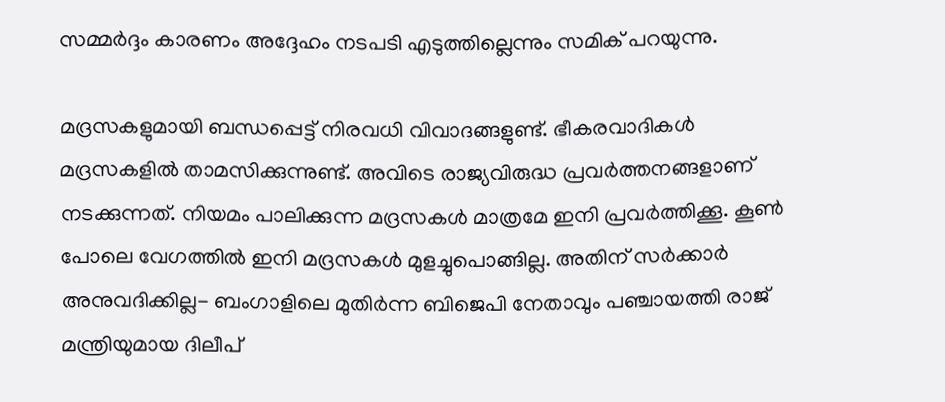സമ്മര്‍ദ്ദം കാരണം അദ്ദേഹം നടപടി എടുത്തില്ലെന്നും സമിക് പറയുന്നു.

മദ്രസകളുമായി ബന്ധപ്പെട്ട് നിരവധി വിവാദങ്ങളുണ്ട്. ഭീകരവാദികള്‍ മദ്രസകളില്‍ താമസിക്കുന്നുണ്ട്. അവിടെ രാജ്യവിരുദ്ധ പ്രവര്‍ത്തനങ്ങളാണ് നടക്കുന്നത്. നിയമം പാലിക്കുന്ന മദ്രസകള്‍ മാത്രമേ ഇനി പ്രവര്‍ത്തിക്കൂ. കൂണ്‍ പോലെ വേഗത്തില്‍ ഇനി മദ്രസകള്‍ മുളച്ചുപൊങ്ങില്ല. അതിന് സര്‍ക്കാര്‍ അനുവദിക്കില്ല- ബംഗാളിലെ മുതിര്‍ന്ന ബിജെപി നേതാവും പഞ്ചായത്തി രാജ് മന്ത്രിയുമായ ദിലീപ്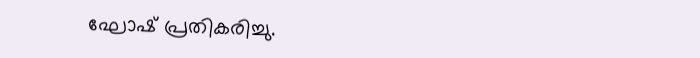ഘോഷ് പ്രതികരിച്ചു.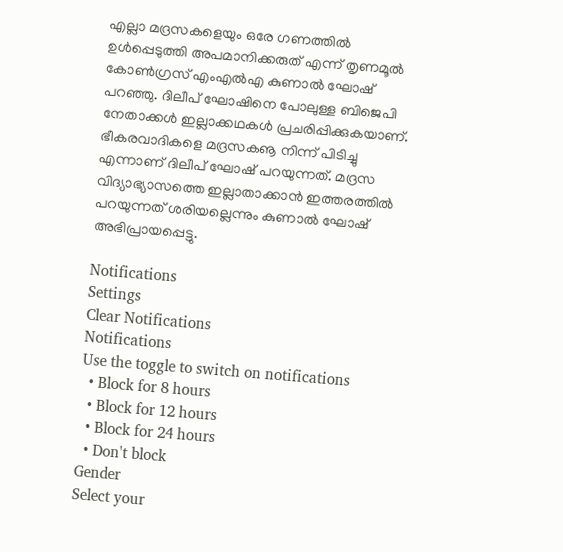എല്ലാ മദ്രസകളെയും ഒരേ ഗണത്തില്‍ ഉള്‍പ്പെടുത്തി അപമാനിക്കരുത് എന്ന് തൃണമൂല്‍ കോണ്‍ഗ്രസ് എംഎല്‍എ കുണാല്‍ ഘോഷ് പറഞ്ഞു. ദിലീപ് ഘോഷിനെ പോലുള്ള ബിജെപി നേതാക്കള്‍ ഇല്ലാക്കഥകള്‍ പ്രചരിപ്പിക്കുകയാണ്. ഭീകരവാദികളെ മദ്രസകൡ നിന്ന് പിടിച്ചു എന്നാണ് ദിലീപ് ഘോഷ് പറയുന്നത്. മദ്രസ വിദ്യാഭ്യാസത്തെ ഇല്ലാതാക്കാന്‍ ഇത്തരത്തില്‍ പറയുന്നത് ശരിയല്ലെന്നും കുണാല്‍ ഘോഷ് അഭിപ്രായപ്പെട്ടു.

Notifications
Settings
Clear Notifications
Notifications
Use the toggle to switch on notifications
  • Block for 8 hours
  • Block for 12 hours
  • Block for 24 hours
  • Don't block
Gender
Select your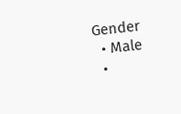Gender
  • Male
  •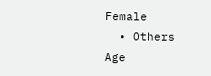Female
  • Others
Age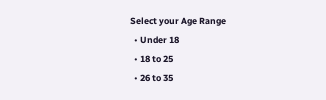Select your Age Range
  • Under 18
  • 18 to 25
  • 26 to 35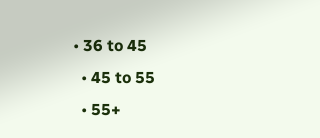• 36 to 45
  • 45 to 55
  • 55+